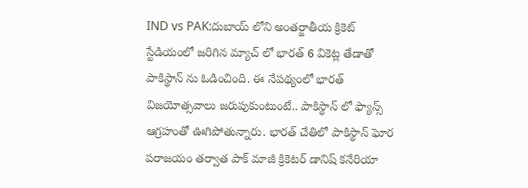IND vs PAK:దుబాయ్ లోని అంతర్జాతీయ క్రికెట్ స్టేడియంలో జరిగిన మ్యాచ్ లో భారత్ 6 వికెట్ల తేడాతో పాకిస్థాన్ ను ఓడించింది. ఈ నేపథ్యంలో భారత్ విజయోత్సవాలు జరుపుకుంటుంటే.. పాకిస్థాన్ లో ఫ్యాన్స్ ఆగ్రహంతో ఊగిపోతున్నారు. భారత్ చేతిలో పాకిస్థాన్ ఘోర పరాజయం తర్వాత పాక్ మాజీ క్రికెటర్ డానిష్ కనేరియా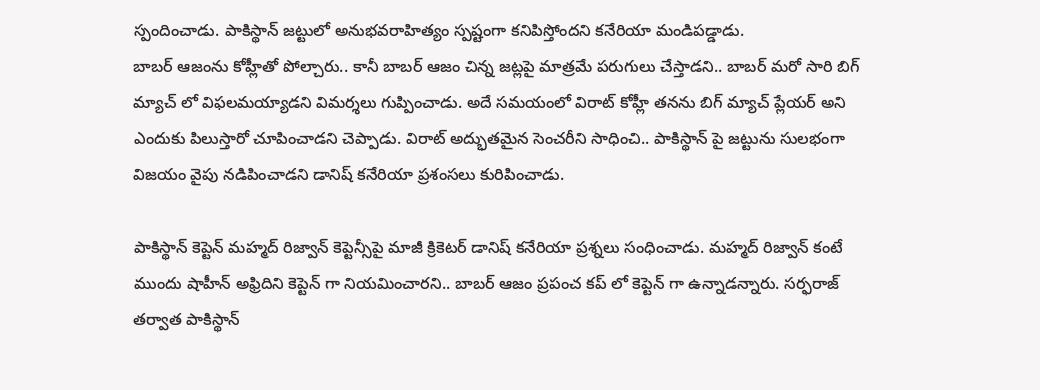స్పందించాడు. పాకిస్థాన్ జట్టులో అనుభవరాహిత్యం స్పష్టంగా కనిపిస్తోందని కనేరియా మండిపడ్డాడు.
బాబర్ ఆజంను కోహ్లీతో పోల్చారు.. కానీ బాబర్ ఆజం చిన్న జట్లపై మాత్రమే పరుగులు చేస్తాడని.. బాబర్ మరో సారి బిగ్ మ్యాచ్ లో విఫలమయ్యాడని విమర్శలు గుప్పించాడు. అదే సమయంలో విరాట్ కోహ్లీ తనను బిగ్ మ్యాచ్ ప్లేయర్ అని ఎందుకు పిలుస్తారో చూపించాడని చెప్పాడు. విరాట్ అద్భుతమైన సెంచరీని సాధించి.. పాకిస్థాన్ పై జట్టును సులభంగా విజయం వైపు నడిపించాడని డానిష్ కనేరియా ప్రశంసలు కురిపించాడు.

పాకిస్థాన్ కెప్టెన్ మహ్మద్ రిజ్వాన్ కెప్టెన్సీపై మాజీ క్రికెటర్ డానిష్ కనేరియా ప్రశ్నలు సంధించాడు. మహ్మద్ రిజ్వాన్ కంటే ముందు షాహీన్ అఫ్రిదిని కెప్టెన్ గా నియమించారని.. బాబర్ ఆజం ప్రపంచ కప్ లో కెప్టెన్ గా ఉన్నాడన్నారు. సర్ఫరాజ్ తర్వాత పాకిస్థాన్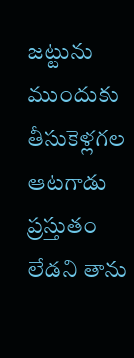జట్టును ముందుకు తీసుకెళ్లగల ఆటగాడు ప్రస్తుతం లేడని తాను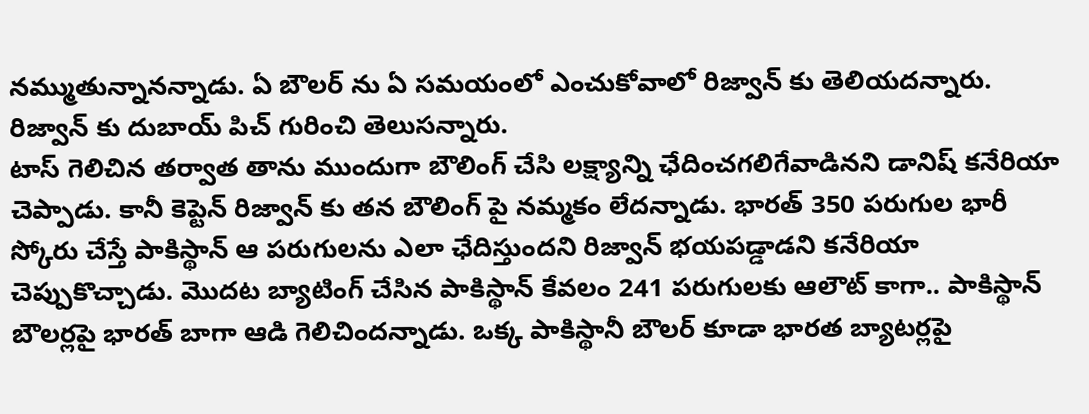నమ్ముతున్నానన్నాడు. ఏ బౌలర్ ను ఏ సమయంలో ఎంచుకోవాలో రిజ్వాన్ కు తెలియదన్నారు. రిజ్వాన్ కు దుబాయ్ పిచ్ గురించి తెలుసన్నారు.
టాస్ గెలిచిన తర్వాత తాను ముందుగా బౌలింగ్ చేసి లక్ష్యాన్ని ఛేదించగలిగేవాడినని డానిష్ కనేరియా చెప్పాడు. కానీ కెప్టెన్ రిజ్వాన్ కు తన బౌలింగ్ పై నమ్మకం లేదన్నాడు. భారత్ 350 పరుగుల భారీ స్కోరు చేస్తే పాకిస్థాన్ ఆ పరుగులను ఎలా ఛేదిస్తుందని రిజ్వాన్ భయపడ్డాడని కనేరియా చెప్పుకొచ్చాడు. మొదట బ్యాటింగ్ చేసిన పాకిస్థాన్ కేవలం 241 పరుగులకు ఆలౌట్ కాగా.. పాకిస్థాన్ బౌలర్లపై భారత్ బాగా ఆడి గెలిచిందన్నాడు. ఒక్క పాకిస్థానీ బౌలర్ కూడా భారత బ్యాటర్లపై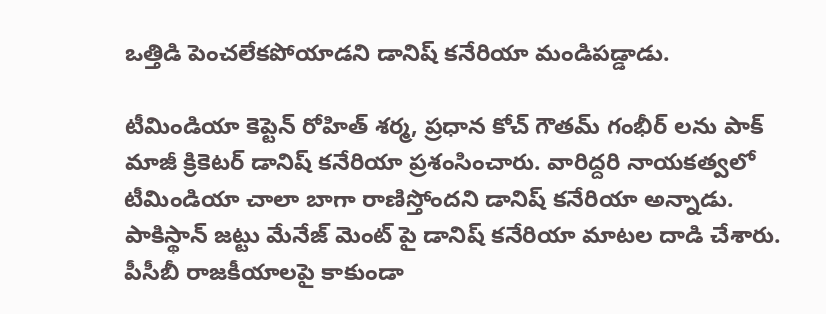ఒత్తిడి పెంచలేకపోయాడని డానిష్ కనేరియా మండిపడ్డాడు.

టీమిండియా కెప్టెన్ రోహిత్ శర్మ, ప్రధాన కోచ్ గౌతమ్ గంభీర్ లను పాక్ మాజీ క్రికెటర్ డానిష్ కనేరియా ప్రశంసించారు. వారిద్దరి నాయకత్వలో టీమిండియా చాలా బాగా రాణిస్తోందని డానిష్ కనేరియా అన్నాడు. పాకిస్థాన్ జట్టు మేనేజ్ మెంట్ పై డానిష్ కనేరియా మాటల దాడి చేశారు. పీసీబీ రాజకీయాలపై కాకుండా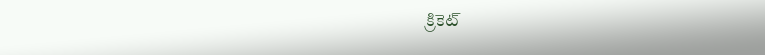క్రికెట్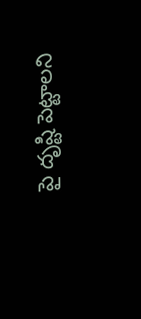పై దృష్టి పెట్టాలని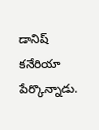డానిష్ కనేరియా పేర్కొన్నాడు.